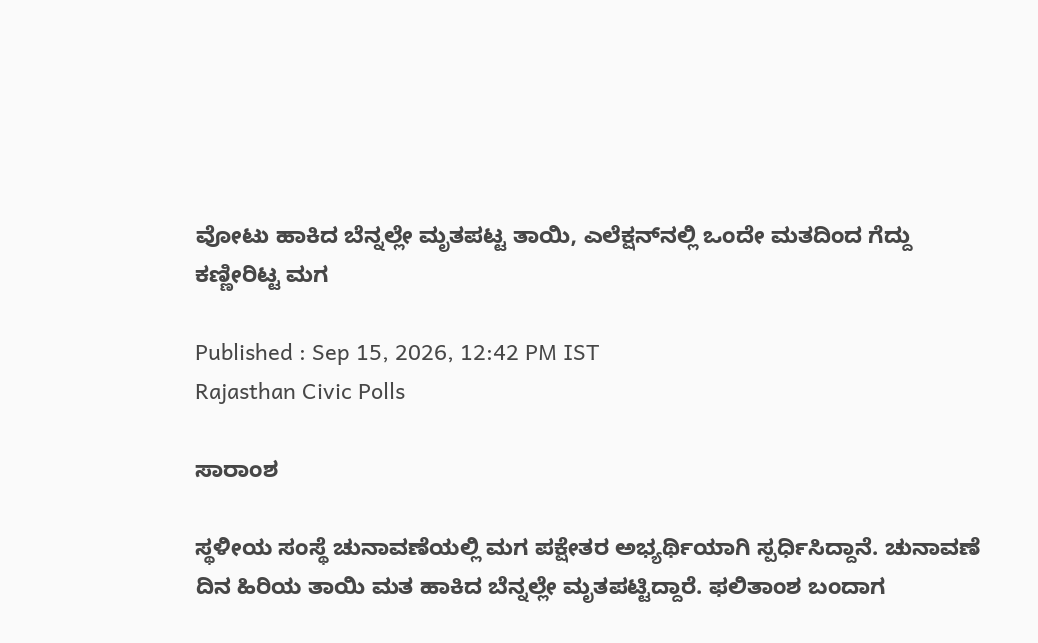ವೋಟು ಹಾಕಿದ ಬೆನ್ನಲ್ಲೇ ಮೃತಪಟ್ಟ ತಾಯಿ, ಎಲೆಕ್ಷನ್‌ನಲ್ಲಿ ಒಂದೇ ಮತದಿಂದ ಗೆದ್ದು ಕಣ್ಣೀರಿಟ್ಟ ಮಗ

Published : Sep 15, 2026, 12:42 PM IST
Rajasthan Civic Polls

ಸಾರಾಂಶ

ಸ್ಥಳೀಯ ಸಂಸ್ಥೆ ಚುನಾವಣೆಯಲ್ಲಿ ಮಗ ಪಕ್ಷೇತರ ಅಭ್ಯರ್ಥಿಯಾಗಿ ಸ್ಪರ್ಧಿಸಿದ್ದಾನೆ. ಚುನಾವಣೆ ದಿನ ಹಿರಿಯ ತಾಯಿ ಮತ ಹಾಕಿದ ಬೆನ್ನಲ್ಲೇ ಮೃತಪಟ್ಟಿದ್ದಾರೆ. ಫಲಿತಾಂಶ ಬಂದಾಗ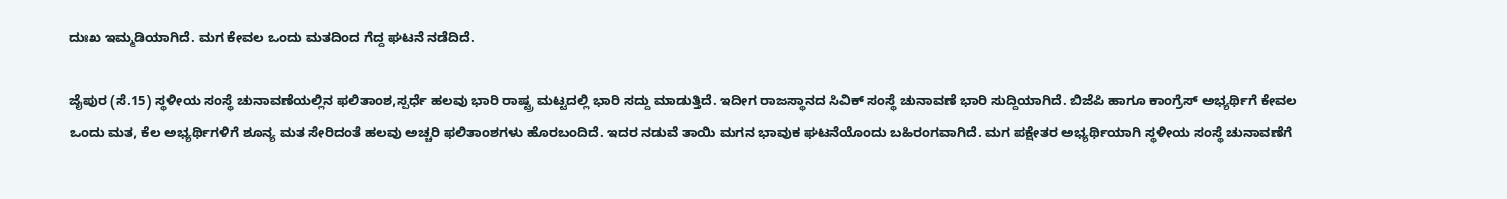ದುಃಖ ಇಮ್ಮಡಿಯಾಗಿದೆ. ಮಗ ಕೇವಲ ಒಂದು ಮತದಿಂದ ಗೆದ್ದ ಘಟನೆ ನಡೆದಿದೆ.

ಜೈಪುರ (ಸೆ.15) ಸ್ಥಳೀಯ ಸಂಸ್ಥೆ ಚುನಾವಣೆಯಲ್ಲಿನ ಫಲಿತಾಂಶ,ಸ್ಪರ್ಧೆ ಹಲವು ಭಾರಿ ರಾಷ್ಟ್ರ ಮಟ್ಟದಲ್ಲಿ ಭಾರಿ ಸದ್ದು ಮಾಡುತ್ತಿದೆ. ಇದೀಗ ರಾಜಸ್ಥಾನದ ಸಿವಿಕ್ ಸಂಸ್ಥೆ ಚುನಾವಣೆ ಭಾರಿ ಸುದ್ದಿಯಾಗಿದೆ. ಬಿಜೆಪಿ ಹಾಗೂ ಕಾಂಗ್ರೆಸ್ ಅಭ್ಯರ್ಥಿಗೆ ಕೇವಲ ಒಂದು ಮತ, ಕೆಲ ಅಭ್ಯರ್ಥಿಗಳಿಗೆ ಶೂನ್ಯ ಮತ ಸೇರಿದಂತೆ ಹಲವು ಅಚ್ಚರಿ ಫಲಿತಾಂಶಗಳು ಹೊರಬಂದಿದೆ. ಇದರ ನಡುವೆ ತಾಯಿ ಮಗನ ಭಾವುಕ ಘಟನೆಯೊಂದು ಬಹಿರಂಗವಾಗಿದೆ. ಮಗ ಪಕ್ಷೇತರ ಅಭ್ಯರ್ಥಿಯಾಗಿ ಸ್ಥಳೀಯ ಸಂಸ್ಥೆ ಚುನಾವಣೆಗೆ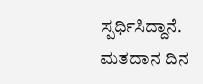ಸ್ಪರ್ಧಿಸಿದ್ದಾನೆ. ಮತದಾನ ದಿನ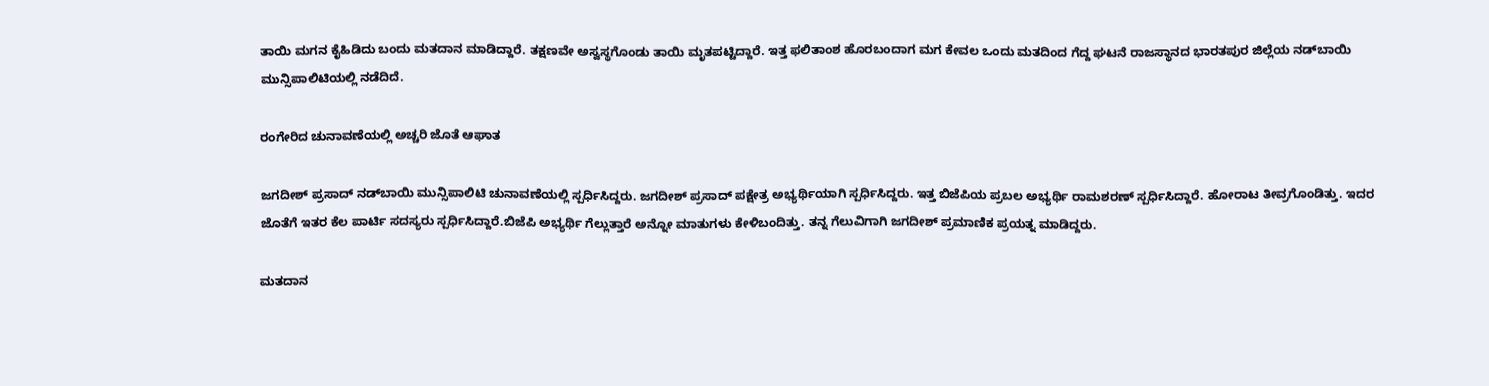ತಾಯಿ ಮಗನ ಕೈಹಿಡಿದು ಬಂದು ಮತದಾನ ಮಾಡಿದ್ದಾರೆ. ತಕ್ಷಣವೇ ಅಸ್ವಸ್ಥಗೊಂಡು ತಾಯಿ ಮೃತಪಟ್ಟಿದ್ದಾರೆ. ಇತ್ತ ಫಲಿತಾಂಶ ಹೊರಬಂದಾಗ ಮಗ ಕೇವಲ ಒಂದು ಮತದಿಂದ ಗೆದ್ದ ಘಟನೆ ರಾಜಸ್ಥಾನದ ಭಾರತಪುರ ಜಿಲ್ಲೆಯ ನಡ್‌ಬಾಯಿ ಮುನ್ಸಿಪಾಲಿಟಿಯಲ್ಲಿ ನಡೆದಿದೆ.

ರಂಗೇರಿದ ಚುನಾವಣೆಯಲ್ಲಿ ಅಚ್ಚರಿ ಜೊತೆ ಆಘಾತ

ಜಗದೀಶ್ ಪ್ರಸಾದ್ ನಡ್‌ಬಾಯಿ ಮುನ್ಸಿಪಾಲಿಟಿ ಚುನಾವಣೆಯಲ್ಲಿ ಸ್ಪರ್ಧಿಸಿದ್ದರು. ಜಗದೀಶ್ ಪ್ರಸಾದ್ ಪಕ್ಷೇತ್ರ ಅಭ್ಯರ್ಥಿಯಾಗಿ ಸ್ಪರ್ಧಿಸಿದ್ದರು. ಇತ್ತ ಬಿಜೆಪಿಯ ಪ್ರಬಲ ಅಭ್ಯರ್ಥಿ ರಾಮಶರಣ್ ಸ್ಪರ್ಧಿಸಿದ್ದಾರೆ. ಹೋರಾಟ ತೀವ್ರಗೊಂಡಿತ್ತು. ಇದರ ಜೊತೆಗೆ ಇತರ ಕೆಲ ಪಾರ್ಟಿ ಸದಸ್ಯರು ಸ್ಪರ್ಧಿಸಿದ್ದಾರೆ.ಬಿಜೆಪಿ ಅಭ್ಯರ್ಥಿ ಗೆಲ್ಲುತ್ತಾರೆ ಅನ್ನೋ ಮಾತುಗಳು ಕೇಳಿಬಂದಿತ್ತು. ತನ್ನ ಗೆಲುವಿಗಾಗಿ ಜಗದೀಶ್ ಪ್ರಮಾಣಿಕ ಪ್ರಯತ್ನ ಮಾಡಿದ್ದರು.

ಮತದಾನ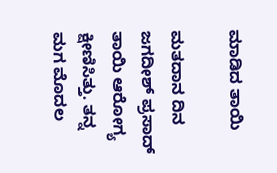ಮಾಡಿದ ತಾಯಿ

ಮತದಾನ ದಿನ ಜಗದೀಶ್ ಪ್ರಸಾದ್ ತಾಯಿ ಆರೋಗ್ಯ ಕ್ಷೀಣಿಸಿತ್ತು. ತನ್ನ ಮಗ ಮೊದಲ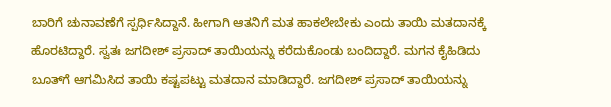ಬಾರಿಗೆ ಚುನಾವಣೆಗೆ ಸ್ಪರ್ಧಿಸಿದ್ದಾನೆ. ಹೀಗಾಗಿ ಆತನಿಗೆ ಮತ ಹಾಕಲೇಬೇಕು ಎಂದು ತಾಯಿ ಮತದಾನಕ್ಕೆ ಹೊರಟಿದ್ದಾರೆ. ಸ್ವತಃ ಜಗದೀಶ್ ಪ್ರಸಾದ್ ತಾಯಿಯನ್ನು ಕರೆದುಕೊಂಡು ಬಂದಿದ್ದಾರೆ. ಮಗನ ಕೈಹಿಡಿದು ಬೂತ್‌ಗೆ ಆಗಮಿಸಿದ ತಾಯಿ ಕಷ್ಟಪಟ್ಟು ಮತದಾನ ಮಾಡಿದ್ದಾರೆ. ಜಗದೀಶ್ ಪ್ರಸಾದ್ ತಾಯಿಯನ್ನು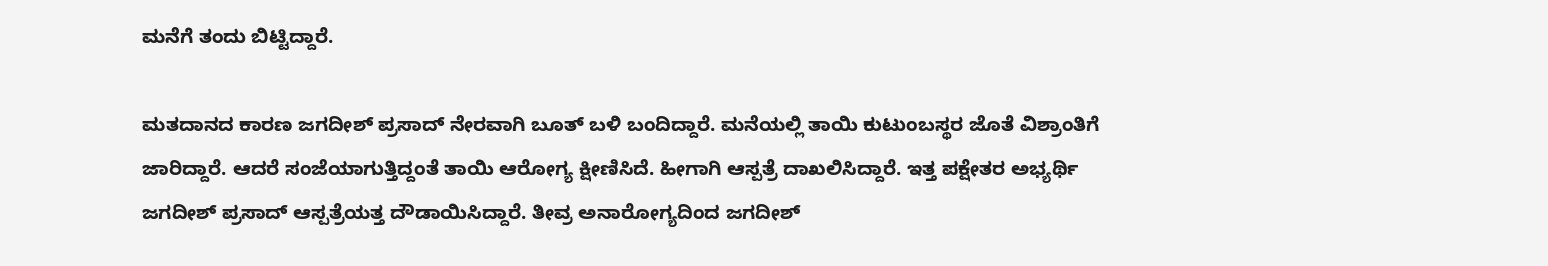ಮನೆಗೆ ತಂದು ಬಿಟ್ಟಿದ್ದಾರೆ.

ಮತದಾನದ ಕಾರಣ ಜಗದೀಶ್ ಪ್ರಸಾದ್ ನೇರವಾಗಿ ಬೂತ್ ಬಳಿ ಬಂದಿದ್ದಾರೆ. ಮನೆಯಲ್ಲಿ ತಾಯಿ ಕುಟುಂಬಸ್ಥರ ಜೊತೆ ವಿಶ್ರಾಂತಿಗೆ ಜಾರಿದ್ದಾರೆ. ಆದರೆ ಸಂಜೆಯಾಗುತ್ತಿದ್ದಂತೆ ತಾಯಿ ಆರೋಗ್ಯ ಕ್ಷೀಣಿಸಿದೆ. ಹೀಗಾಗಿ ಆಸ್ಪತ್ರೆ ದಾಖಲಿಸಿದ್ದಾರೆ. ಇತ್ತ ಪಕ್ಷೇತರ ಅಭ್ಯರ್ಥಿ ಜಗದೀಶ್ ಪ್ರಸಾದ್ ಆಸ್ಪತ್ರೆಯತ್ತ ದೌಡಾಯಿಸಿದ್ದಾರೆ. ತೀವ್ರ ಅನಾರೋಗ್ಯದಿಂದ ಜಗದೀಶ್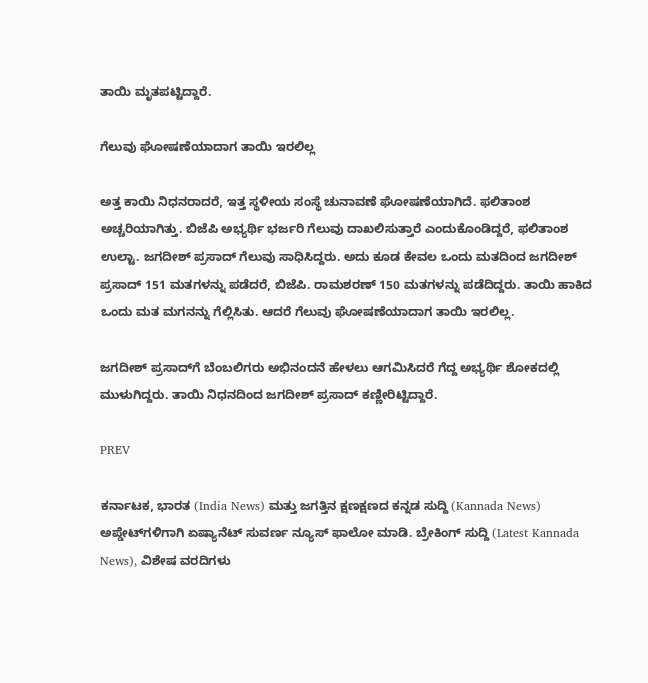ತಾಯಿ ಮೃತಪಟ್ಟಿದ್ದಾರೆ.

ಗೆಲುವು ಘೋಷಣೆಯಾದಾಗ ತಾಯಿ ಇರಲಿಲ್ಲ

ಅತ್ತ ಕಾಯಿ ನಿಧನರಾದರೆ, ಇತ್ತ ಸ್ಥಳೀಯ ಸಂಸ್ಥೆ ಚುನಾವಣೆ ಘೋಷಣೆಯಾಗಿದೆ. ಫಲಿತಾಂಶ ಅಚ್ಚರಿಯಾಗಿತ್ತು. ಬಿಜೆಪಿ ಅಭ್ಯರ್ಥಿ ಭರ್ಜರಿ ಗೆಲುವು ದಾಖಲಿಸುತ್ತಾರೆ ಎಂದುಕೊಂಡಿದ್ದರೆ, ಫಲಿತಾಂಶ ಉಲ್ಟಾ. ಜಗದೀಶ್ ಪ್ರಸಾದ್ ಗೆಲುವು ಸಾಧಿಸಿದ್ದರು. ಅದು ಕೂಡ ಕೇವಲ ಒಂದು ಮತದಿಂದ ಜಗದೀಶ್ ಪ್ರಸಾದ್ 151 ಮತಗಳನ್ನು ಪಡೆದರೆ, ಬಿಜೆಪಿ. ರಾಮಶರಣ್ 150 ಮತಗಳನ್ನು ಪಡೆದಿದ್ದರು. ತಾಯಿ ಹಾಕಿದ ಒಂದು ಮತ ಮಗನನ್ನು ಗೆಲ್ಲಿಸಿತು. ಆದರೆ ಗೆಲುವು ಘೋಷಣೆಯಾದಾಗ ತಾಯಿ ಇರಲಿಲ್ಲ.

ಜಗದೀಶ್ ಪ್ರಸಾದ್‌ಗೆ ಬೆಂಬಲಿಗರು ಅಭಿನಂದನೆ ಹೇಳಲು ಆಗಮಿಸಿದರೆ ಗೆದ್ದ ಅಭ್ಯರ್ಥಿ ಶೋಕದಲ್ಲಿ ಮುಳುಗಿದ್ದರು. ತಾಯಿ ನಿಧನದಿಂದ ಜಗದೀಶ್ ಪ್ರಸಾದ್ ಕಣ್ಣೀರಿಟ್ಟಿದ್ದಾರೆ.

PREV

ಕರ್ನಾಟಕ, ಭಾರತ (India News) ಮತ್ತು ಜಗತ್ತಿನ ಕ್ಷಣಕ್ಷಣದ ಕನ್ನಡ ಸುದ್ದಿ (Kannada News) ಅಪ್ಡೇಟ್‌ಗಳಿಗಾಗಿ ಏಷ್ಯಾನೆಟ್ ಸುವರ್ಣ ನ್ಯೂಸ್‌ ಫಾಲೋ ಮಾಡಿ. ಬ್ರೇಕಿಂಗ್ ಸುದ್ದಿ (Latest Kannada News), ವಿಶೇಷ ವರದಿಗಳು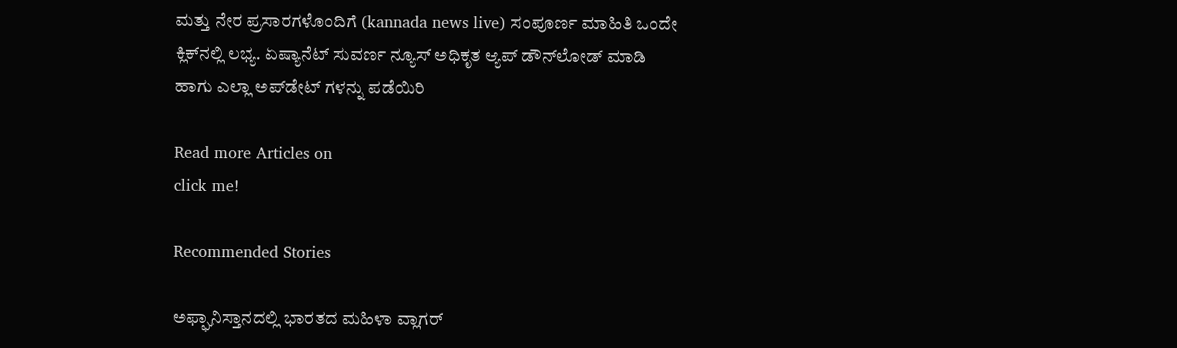ಮತ್ತು ನೇರ ಪ್ರಸಾರಗಳೊಂದಿಗೆ (kannada news live) ಸಂಪೂರ್ಣ ಮಾಹಿತಿ ಒಂದೇ ಕ್ಲಿಕ್‌ನಲ್ಲಿ ಲಭ್ಯ. ಏಷ್ಯಾನೆಟ್ ಸುವರ್ಣ ನ್ಯೂಸ್ ಅಧಿಕೃತ ಆ್ಯಪ್ ಡೌನ್‌ಲೋಡ್ ಮಾಡಿ ಹಾಗು ಎಲ್ಲಾ ಅಪ್‌ಡೇಟ್ ಗಳನ್ನು ಪಡೆಯಿರಿ

Read more Articles on
click me!

Recommended Stories

ಅಫ್ಘಾನಿಸ್ತಾನದಲ್ಲಿ ಭಾರತದ ಮಹಿಳಾ ವ್ಲಾಗರ್‌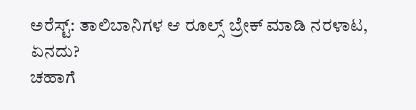ಅರೆಸ್ಟ್: ತಾಲಿಬಾನಿಗಳ ಆ ರೂಲ್ಸ್‌ ಬ್ರೇಕ್‌ ಮಾಡಿ ನರಳಾಟ, ಏನದು?
ಚಹಾಗೆ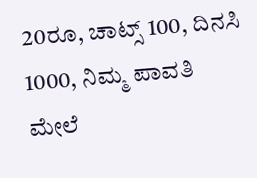20ರೂ, ಚಾಟ್ಸ್ 100, ದಿನಸಿ 1000, ನಿಮ್ಮ ಪಾವತಿ ಮೇಲೆ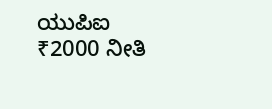ಯುಪಿಐ ₹2000 ನೀತಿ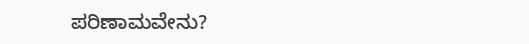ಪರಿಣಾಮವೇನು?